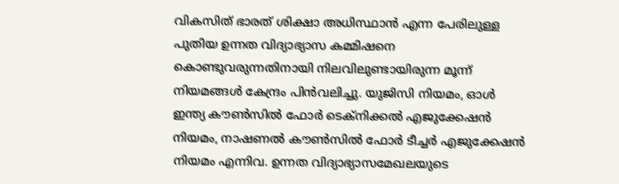വികസിത് ഭാരത് ശിക്ഷാ അധിസ്ഥാൻ എന്ന പേരിലുള്ള പുതിയ ഉന്നത വിദ്യാഭ്യാസ കമ്മിഷനെ കൊണ്ടുവരുന്നതിനായി നിലവിലുണ്ടായിരുന്ന മൂന്ന് നിയമങ്ങൾ കേന്ദ്രം പിൻവലിച്ചു. യുജിസി നിയമം, ഓൾ ഇന്ത്യ കൗൺസിൽ ഫോർ ടെക്‌നിക്കൽ എജുക്കേഷൻ നിയമം, നാഷണൽ കൗൺസിൽ ഫോർ ടീച്ചർ എജുക്കേഷൻ നിയമം എന്നിവ. ഉന്നത വിദ്യാഭ്യാസമേഖലയുടെ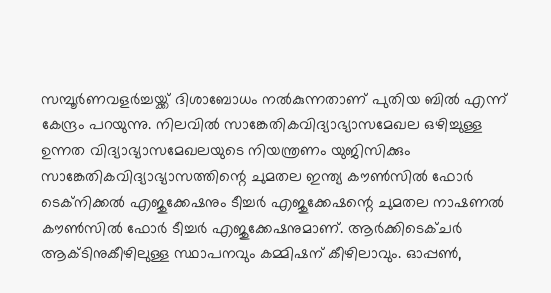സമ്പൂർണവളർച്ചയ്ക്ക് ദിശാബോധം നൽകുന്നതാണ് പുതിയ ബിൽ എന്ന് കേന്ദ്രം പറയുന്നു. നിലവിൽ സാങ്കേതികവിദ്യാഭ്യാസമേഖല ഒഴിച്ചുള്ള ഉന്നത വിദ്യാഭ്യാസമേഖലയുടെ നിയന്ത്രണം യുജിസിക്കും സാങ്കേതികവിദ്യാഭ്യാസത്തിന്റെ ചുമതല ഇന്ത്യ കൗൺസിൽ ഫോർ ടെക്നിക്കൽ എജുക്കേഷനും ടീച്ചർ എജുക്കേഷന്റെ ചുമതല നാഷണൽ കൗൺസിൽ ഫോർ ടീച്ചർ എജുക്കേഷനുമാണ്. ആർക്കിടെക്ചർ ആക്ടിനുകീഴിലുള്ള സ്ഥാപനവും കമ്മിഷന് കീഴിലാവും. ഓപ്പൺ,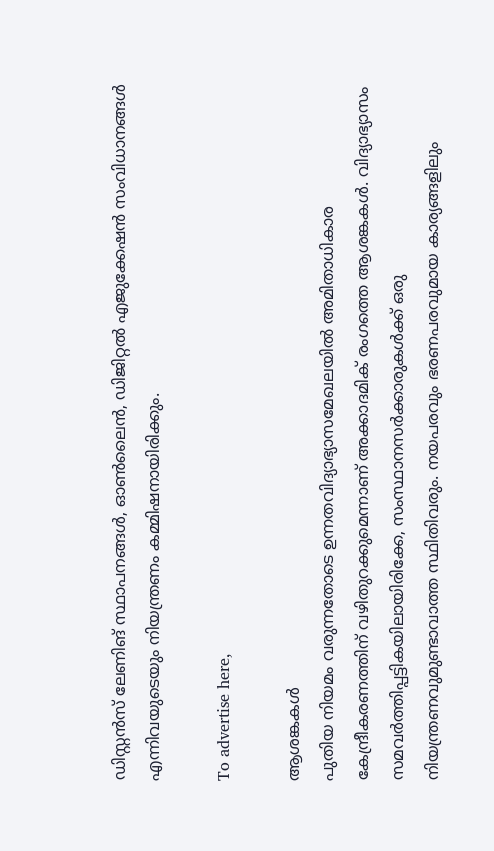ഡിസ്റ്റൻസ് ലേണിങ് സ്ഥാപനങ്ങൾ, ഓൺലൈൻ, ഡിജിറ്റൽ എജുക്കേഷൻ സംവിധാനങ്ങൾ എന്നിവയുടെയും നിയന്ത്രണം കമ്മിഷനായിരിക്കും.

To advertise here,

ആശങ്കകൾ
പുതിയ നിയമം വരുന്നതോടെ ഉന്നതവിദ്യാഭ്യാസമേഖലയിൽ അമിതാധികാര കേന്ദ്രീകരണത്തിന് വഴിതുറക്കുമെന്നാണ് അക്കാദമിക് രംഗത്തെ ആശങ്കകൾ. വിദ്യാഭ്യാസം സമവർത്തിപ്പട്ടികയിലായിരിക്കേ, സംസ്ഥാനസർക്കാരുകൾക്ക് ഒരു നിയന്ത്രണവുമുണ്ടാവാത്ത സ്ഥിതിവരും. നയപരവും ഭരണപരവുമായ കാര്യങ്ങളിലും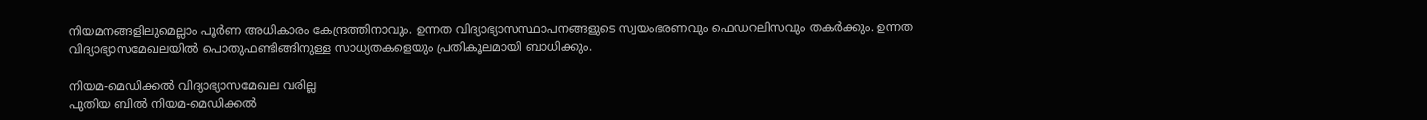നിയമനങ്ങളിലുമെല്ലാം പൂർണ അധികാരം കേന്ദ്രത്തിനാവും. ഉന്നത വിദ്യാഭ്യാസസ്ഥാപനങ്ങളുടെ സ്വയംഭരണവും ഫെഡറലിസവും തകർക്കും. ഉന്നത വിദ്യാഭ്യാസമേഖലയിൽ പൊതുഫണ്ടിങ്ങിനുള്ള സാധ്യതകളെയും പ്രതികൂലമായി ബാധിക്കും.

നിയമ-മെഡിക്കൽ വിദ്യാഭ്യാസമേഖല വരില്ല
പുതിയ ബിൽ നിയമ-മെഡിക്കൽ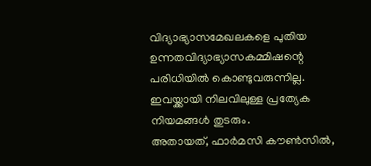വിദ്യാഭ്യാസമേഖലകളെ പുതിയ ഉന്നതവിദ്യാഭ്യാസകമ്മിഷന്റെ പരിധിയിൽ കൊണ്ടുവരുന്നില്ല. ഇവയ്ക്കായി നിലവിലുള്ള പ്രത്യേക നിയമങ്ങൾ തുടരും.
അതായത്, ഫാർമസി കൗൺസിൽ,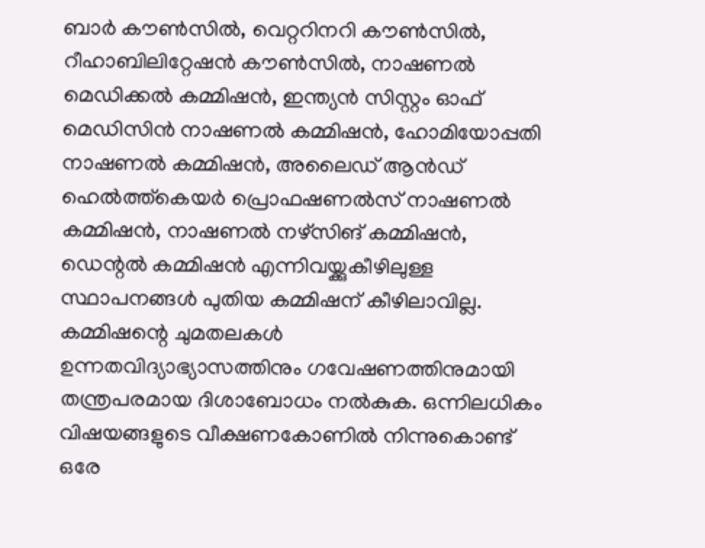ബാർ കൗൺസിൽ, വെറ്ററിനറി കൗൺസിൽ, റീഹാബിലിറ്റേഷൻ കൗൺസിൽ, നാഷണൽ മെഡിക്കൽ കമ്മിഷൻ, ഇന്ത്യൻ സിസ്റ്റം ഓഫ് മെഡിസിൻ നാഷണൽ കമ്മിഷൻ, ഹോമിയോപ്പതി നാഷണൽ കമ്മിഷൻ, അലൈഡ് ആൻഡ് ഹെൽത്ത്കെയർ പ്രൊഫഷണൽസ് നാഷണൽ കമ്മിഷൻ, നാഷണൽ നഴ്സിങ് കമ്മിഷൻ, ഡെന്റൽ കമ്മിഷൻ എന്നിവയ്ക്കുകീഴിലുള്ള സ്ഥാപനങ്ങൾ പുതിയ കമ്മിഷന് കീഴിലാവില്ല.
കമ്മിഷന്റെ ചുമതലകൾ
ഉന്നതവിദ്യാഭ്യാസത്തിനും ഗവേഷണത്തിനുമായി തന്ത്രപരമായ ദിശാബോധം നൽകുക. ഒന്നിലധികം വിഷയങ്ങളുടെ വീക്ഷണകോണിൽ നിന്നുകൊണ്ട് ഒരേ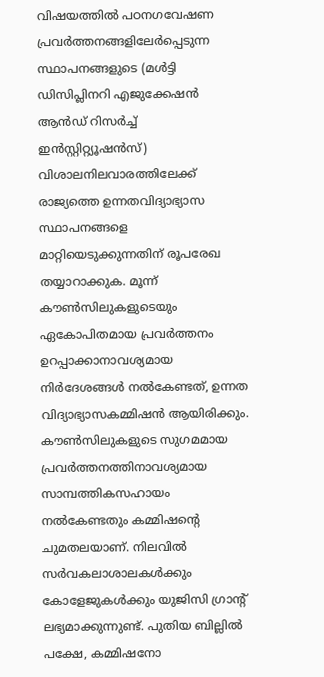വിഷയത്തിൽ പഠനഗവേഷണ പ്രവർത്തനങ്ങളിലേർപ്പെടുന്ന സ്ഥാപനങ്ങളുടെ (മൾട്ടി ഡിസിപ്ലിനറി എജുക്കേഷൻ ആൻഡ് റിസർച്ച് ഇൻസ്റ്റിറ്റ്യൂഷൻസ്) വിശാലനിലവാരത്തിലേക്ക് രാജ്യത്തെ ഉന്നതവിദ്യാഭ്യാസ സ്ഥാപനങ്ങളെ മാറ്റിയെടുക്കുന്നതിന് രൂപരേഖ തയ്യാറാക്കുക. മൂന്ന് കൗൺസിലുകളുടെയും ഏകോപിതമായ പ്രവർത്തനം ഉറപ്പാക്കാനാവശ്യമായ നിർദേശങ്ങൾ നൽകേണ്ടത്, ഉന്നത വിദ്യാഭ്യാസകമ്മിഷൻ ആയിരിക്കും. കൗൺസിലുകളുടെ സുഗമമായ പ്രവർത്തനത്തിനാവശ്യമായ സാമ്പത്തികസഹായം നൽകേണ്ടതും കമ്മിഷന്റെ ചുമതലയാണ്. നിലവിൽ സർവകലാശാലകൾക്കും കോളേജുകൾക്കും യുജിസി ഗ്രാന്റ് ലഭ്യമാക്കുന്നുണ്ട്. പുതിയ ബില്ലിൽ പക്ഷേ, കമ്മിഷനോ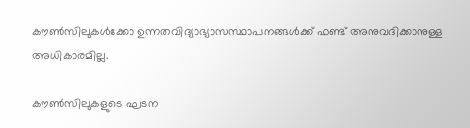കൗൺസിലുകൾക്കോ ഉന്നതവിദ്യാഭ്യാസസ്ഥാപനങ്ങൾക്ക് ഫണ്ട് അനുവദിക്കാനുള്ള അധികാരമില്ല.

കൗൺസിലുകളുടെ ഘടന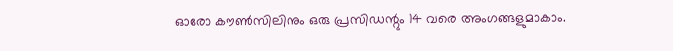ഓരോ കൗൺസിലിനും ഒരു പ്രസിഡന്റും 14 വരെ അംഗങ്ങളുമാകാം.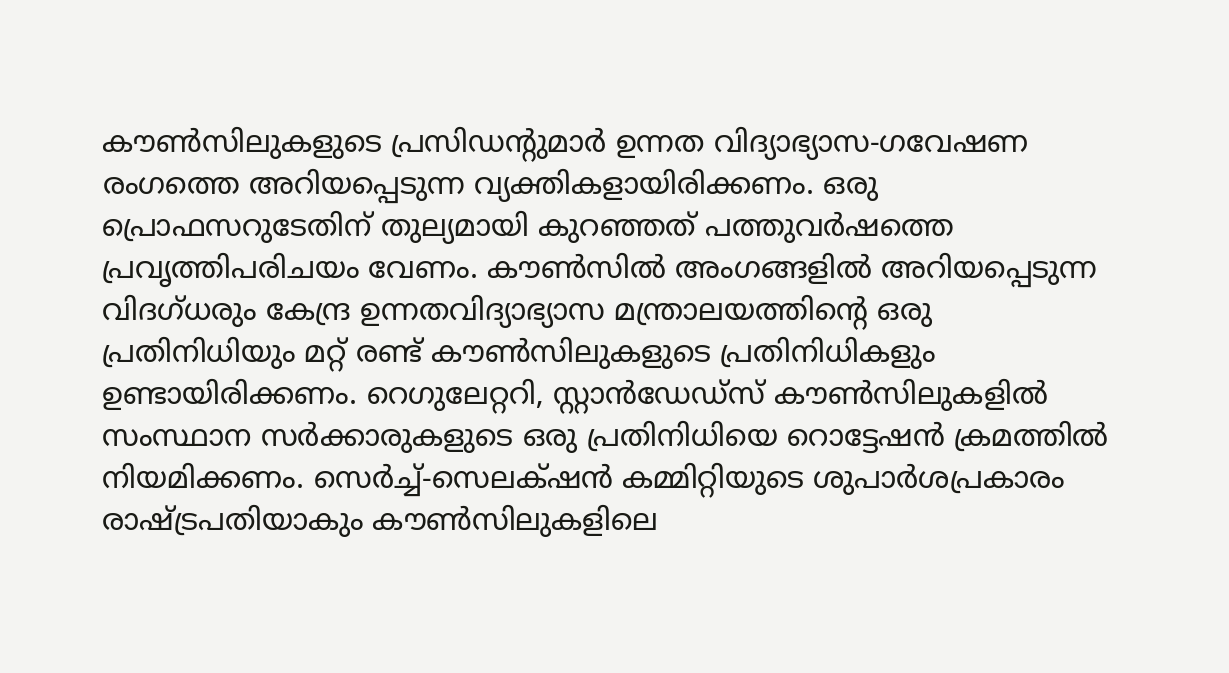കൗൺസിലുകളുടെ പ്രസിഡന്റുമാർ ഉന്നത വിദ്യാഭ്യാസ-ഗവേഷണ രംഗത്തെ അറിയപ്പെടുന്ന വ്യക്തികളായിരിക്കണം. ഒരു പ്രൊഫസറുടേതിന് തുല്യമായി കുറഞ്ഞത് പത്തുവർഷത്തെ പ്രവൃത്തിപരിചയം വേണം. കൗൺസിൽ അംഗങ്ങളിൽ അറിയപ്പെടുന്ന വിദഗ്ധരും കേന്ദ്ര ഉന്നതവിദ്യാഭ്യാസ മന്ത്രാലയത്തിന്റെ ഒരു പ്രതിനിധിയും മറ്റ് രണ്ട് കൗൺസിലുകളുടെ പ്രതിനിധികളും ഉണ്ടായിരിക്കണം. റെഗുലേറ്ററി, സ്റ്റാൻഡേഡ്‌സ് കൗൺസിലുകളിൽ സംസ്ഥാന സർക്കാരുകളുടെ ഒരു പ്രതിനിധിയെ റൊട്ടേഷൻ ക്രമത്തിൽ നിയമിക്കണം. സെർച്ച്-സെലക്‌ഷൻ കമ്മിറ്റിയുടെ ശുപാർശപ്രകാരം രാഷ്ട്രപതിയാകും കൗൺസിലുകളിലെ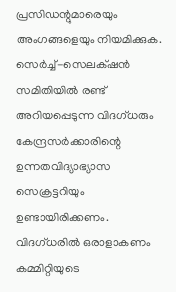പ്രസിഡന്റുമാരെയും അംഗങ്ങളെയും നിയമിക്കുക. സെർച്ച്-സെലക്‌ഷൻ സമിതിയിൽ രണ്ട് അറിയപ്പെടുന്ന വിദഗ്ധരും കേന്ദ്രസർക്കാരിന്റെ ഉന്നതവിദ്യാഭ്യാസ സെക്രട്ടറിയും ഉണ്ടായിരിക്കണം. വിദഗ്ധരിൽ ഒരാളാകണം കമ്മിറ്റിയുടെ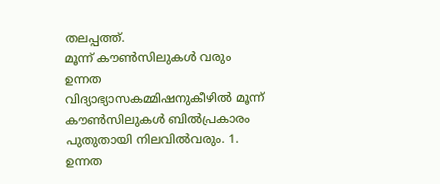തലപ്പത്ത്.
മൂന്ന് കൗൺസിലുകൾ വരും
ഉന്നത വിദ്യാഭ്യാസകമ്മിഷനുകീഴിൽ മൂന്ന് കൗൺസിലുകൾ ബിൽപ്രകാരം പുതുതായി നിലവിൽവരും. 1. ഉന്നത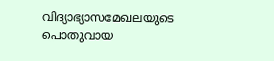വിദ്യാഭ്യാസമേഖലയുടെ പൊതുവായ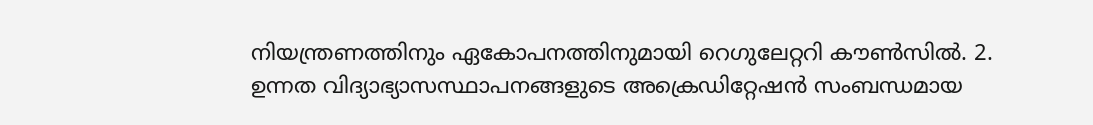നിയന്ത്രണത്തിനും ഏകോപനത്തിനുമായി റെഗുലേറ്ററി കൗൺസിൽ. 2. ഉന്നത വിദ്യാഭ്യാസസ്ഥാപനങ്ങളുടെ അക്രെഡിറ്റേഷൻ സംബന്ധമായ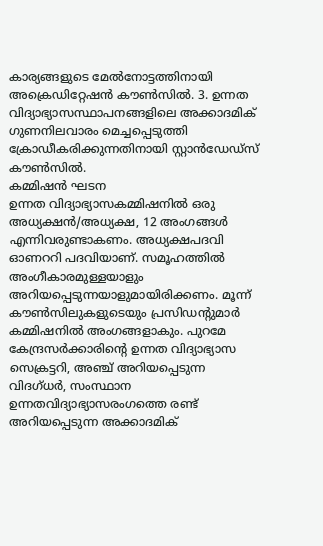കാര്യങ്ങളുടെ മേൽനോട്ടത്തിനായി അക്രെഡിറ്റേഷൻ കൗൺസിൽ. 3. ഉന്നത വിദ്യാഭ്യാസസ്ഥാപനങ്ങളിലെ അക്കാദമിക് ഗുണനിലവാരം മെച്ചപ്പെടുത്തി ക്രോഡീകരിക്കുന്നതിനായി സ്റ്റാൻഡേഡ്‌സ് കൗൺസിൽ.
കമ്മിഷൻ ഘടന
ഉന്നത വിദ്യാഭ്യാസകമ്മിഷനിൽ ഒരു അധ്യക്ഷൻ/അധ്യക്ഷ, 12 അംഗങ്ങൾ എന്നിവരുണ്ടാകണം. അധ്യക്ഷപദവി ഓണററി പദവിയാണ്. സമൂഹത്തിൽ അംഗീകാരമുള്ളയാളും അറിയപ്പെടുന്നയാളുമായിരിക്കണം. മൂന്ന് കൗൺസിലുകളുടെയും പ്രസിഡന്റുമാർ കമ്മിഷനിൽ അംഗങ്ങളാകും. പുറമേ കേന്ദ്രസർക്കാരിന്റെ ഉന്നത വിദ്യാഭ്യാസ സെക്രട്ടറി, അഞ്ച് അറിയപ്പെടുന്ന വിദഗ്ധർ, സംസ്ഥാന ഉന്നതവിദ്യാഭ്യാസരംഗത്തെ രണ്ട് അറിയപ്പെടുന്ന അക്കാദമിക്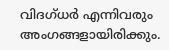വിദഗ്ധർ എന്നിവരും അംഗങ്ങളായിരിക്കും.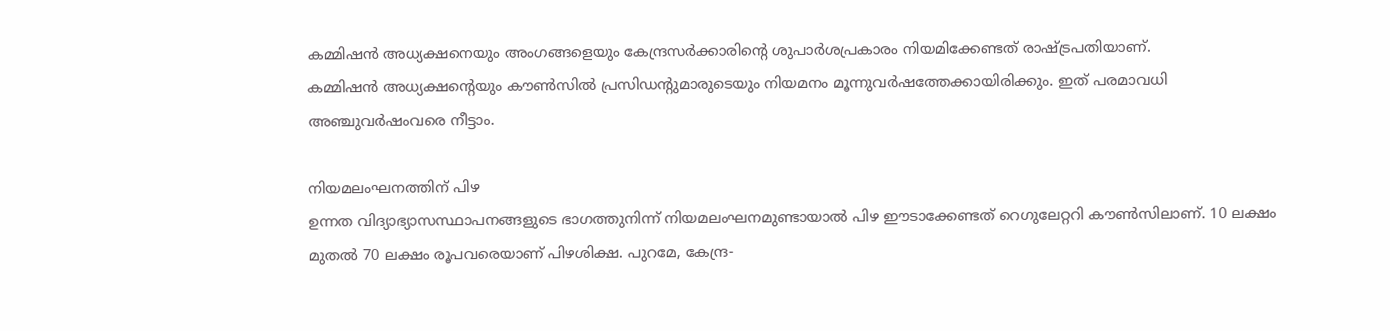കമ്മിഷൻ അധ്യക്ഷനെയും അംഗങ്ങളെയും കേന്ദ്രസർക്കാരിന്റെ ശുപാർശപ്രകാരം നിയമിക്കേണ്ടത് രാഷ്ട്രപതിയാണ്.
കമ്മിഷൻ അധ്യക്ഷന്റെയും കൗൺസിൽ പ്രസിഡന്റുമാരുടെയും നിയമനം മൂന്നുവർഷത്തേക്കായിരിക്കും. ഇത് പരമാവധി അഞ്ചുവർഷംവരെ നീട്ടാം.

നിയമലംഘനത്തിന് പിഴ
ഉന്നത വിദ്യാഭ്യാസസ്ഥാപനങ്ങളുടെ ഭാഗത്തുനിന്ന് നിയമലംഘനമുണ്ടായാൽ പിഴ ഈടാക്കേണ്ടത് റെഗുലേറ്ററി കൗൺസിലാണ്. 10 ലക്ഷം മുതൽ 70 ലക്ഷം രൂപവരെയാണ് പിഴശിക്ഷ. പുറമേ, കേന്ദ്ര-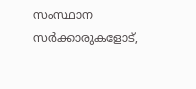സംസ്ഥാന സർക്കാരുകളോട്,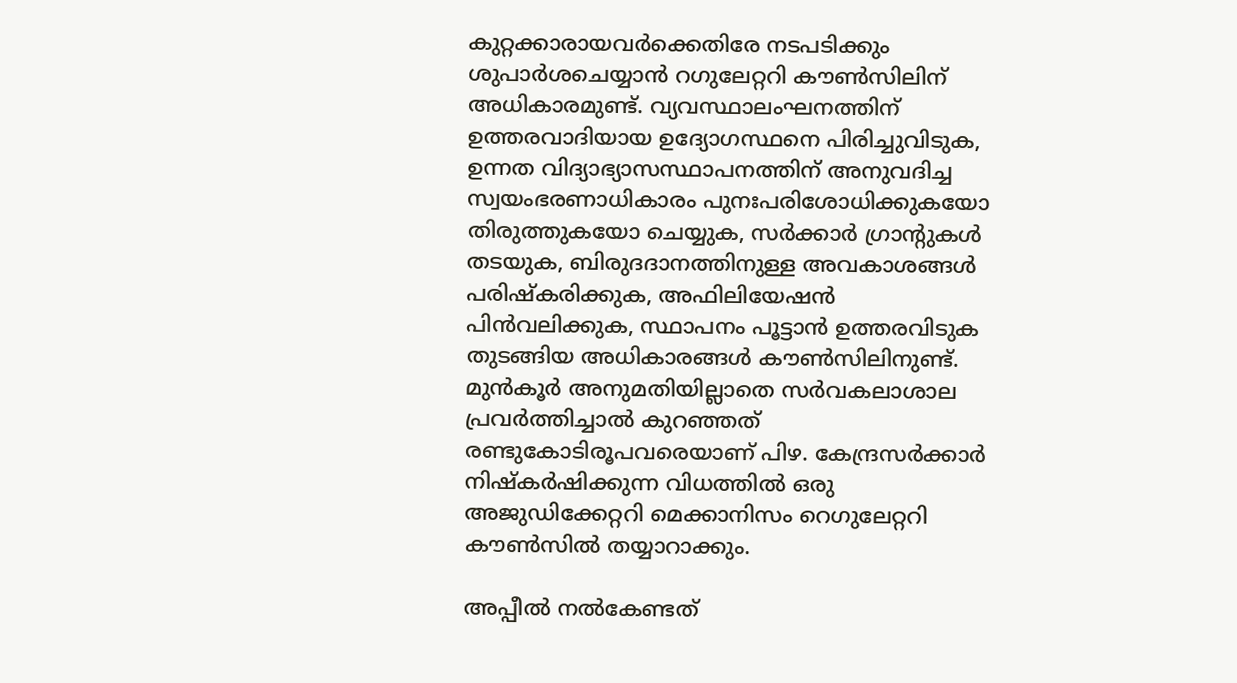കുറ്റക്കാരായവർക്കെതിരേ നടപടിക്കും ശുപാർശചെയ്യാൻ റഗുലേറ്ററി കൗൺസിലിന് അധികാരമുണ്ട്. വ്യവസ്ഥാലംഘനത്തിന് ഉത്തരവാദിയായ ഉദ്യോഗസ്ഥനെ പിരിച്ചുവിടുക, ഉന്നത വിദ്യാഭ്യാസസ്ഥാപനത്തിന് അനുവദിച്ച സ്വയംഭരണാധികാരം പുനഃപരിശോധിക്കുകയോ തിരുത്തുകയോ ചെയ്യുക, സർക്കാർ ഗ്രാന്റുകൾ തടയുക, ബിരുദദാനത്തിനുള്ള അവകാശങ്ങൾ പരിഷ്കരിക്കുക, അഫിലിയേഷൻ പിൻവലിക്കുക, സ്ഥാപനം പൂട്ടാൻ ഉത്തരവിടുക തുടങ്ങിയ അധികാരങ്ങൾ കൗൺസിലിനുണ്ട്.
മുൻകൂർ അനുമതിയില്ലാതെ സർവകലാശാല പ്രവർത്തിച്ചാൽ കുറഞ്ഞത് രണ്ടുകോടിരൂപവരെയാണ് പിഴ. കേന്ദ്രസർക്കാർ നിഷ്കർഷിക്കുന്ന വിധത്തിൽ ഒരു അജുഡിക്കേറ്ററി മെക്കാനിസം റെഗുലേറ്ററി കൗൺസിൽ തയ്യാറാക്കും.

അപ്പീൽ നൽകേണ്ടത്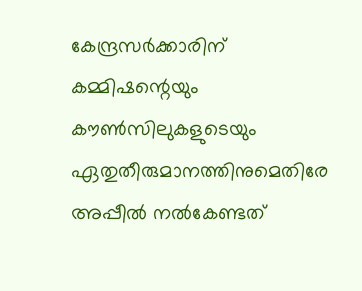കേന്ദ്രസർക്കാരിന്
കമ്മിഷന്റെയും കൗൺസിലുകളുടെയും ഏതുതീരുമാനത്തിനുമെതിരേ അപ്പീൽ നൽകേണ്ടത്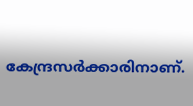കേന്ദ്രസർക്കാരിനാണ്.